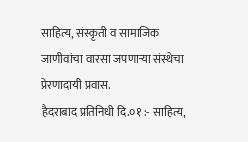साहित्य, संस्कृती व सामाजिक जाणीवांचा वारसा जपणाऱ्या संस्थेचा प्रेरणादायी प्रवास.
हैदराबाद प्रतिनिधी दि.०१ :- साहित्य,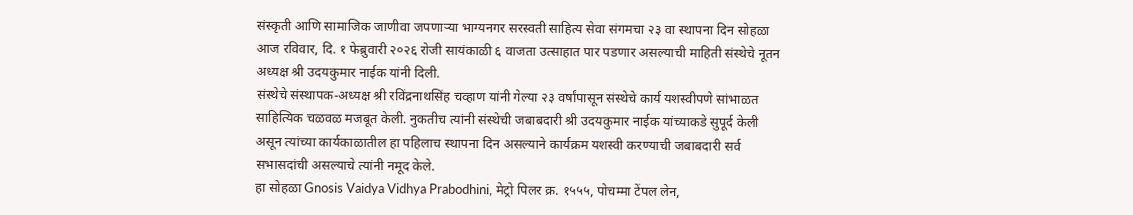संस्कृती आणि सामाजिक जाणीवा जपणाऱ्या भाग्यनगर सरस्वती साहित्य सेवा संगमचा २३ वा स्थापना दिन सोहळा आज रविवार, दि. १ फेब्रुवारी २०२६ रोजी सायंकाळी ६ वाजता उत्साहात पार पडणार असल्याची माहिती संस्थेचे नूतन अध्यक्ष श्री उदयकुमार नाईक यांनी दिली.
संस्थेचे संस्थापक-अध्यक्ष श्री रविंद्रनाथसिंह चव्हाण यांनी गेल्या २३ वर्षांपासून संस्थेचे कार्य यशस्वीपणे सांभाळत साहित्यिक चळवळ मजबूत केली. नुकतीच त्यांनी संस्थेची जबाबदारी श्री उदयकुमार नाईक यांच्याकडे सुपूर्द केली असून त्यांच्या कार्यकाळातील हा पहिलाच स्थापना दिन असल्याने कार्यक्रम यशस्वी करण्याची जबाबदारी सर्व सभासदांची असल्याचे त्यांनी नमूद केले.
हा सोहळा Gnosis Vaidya Vidhya Prabodhini, मेट्रो पिलर क्र. १५५५, पोचम्मा टेंपल लेन,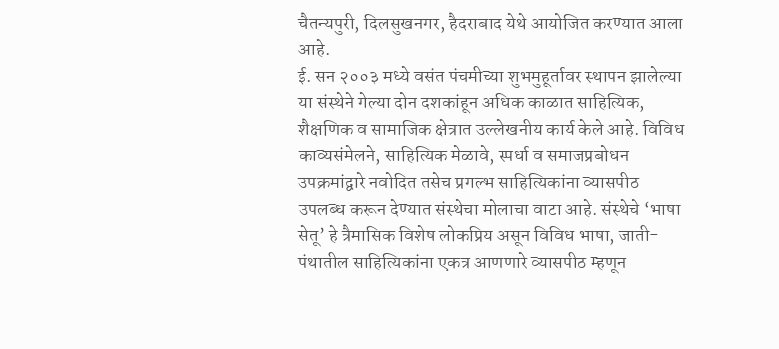चैतन्यपुरी, दिलसुखनगर, हैदराबाद येथे आयोजित करण्यात आला आहे.
ई. सन २००३ मध्ये वसंत पंचमीच्या शुभमुहूर्तावर स्थापन झालेल्या या संस्थेने गेल्या दोन दशकांहून अधिक काळात साहित्यिक, शैक्षणिक व सामाजिक क्षेत्रात उल्लेखनीय कार्य केले आहे. विविध काव्यसंमेलने, साहित्यिक मेळावे, स्पर्धा व समाजप्रबोधन उपक्रमांद्वारे नवोदित तसेच प्रगल्भ साहित्यिकांना व्यासपीठ उपलब्ध करून देण्यात संस्थेचा मोलाचा वाटा आहे. संस्थेचे ‘भाषा सेतू’ हे त्रैमासिक विशेष लोकप्रिय असून विविध भाषा, जाती-पंथातील साहित्यिकांना एकत्र आणणारे व्यासपीठ म्हणून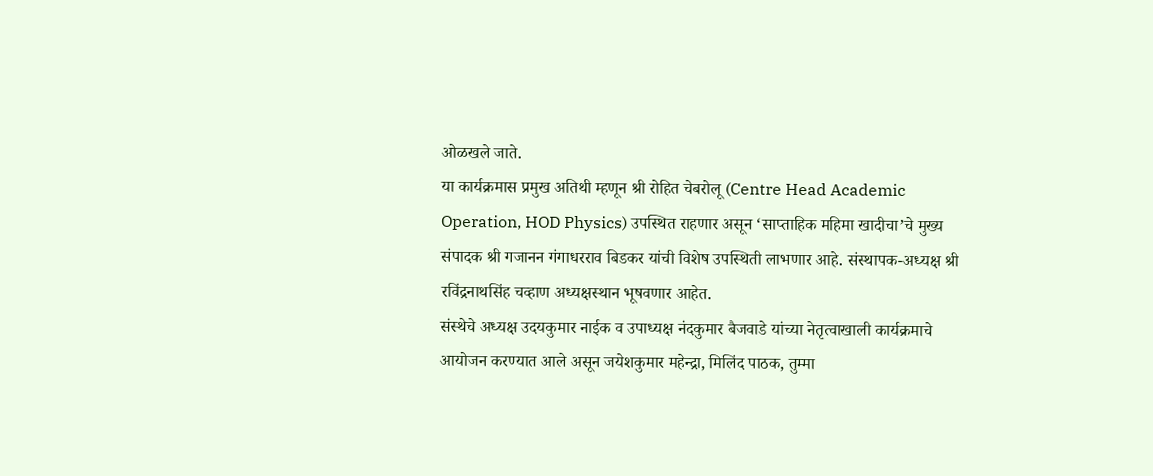ओळखले जाते.
या कार्यक्रमास प्रमुख अतिथी म्हणून श्री रोहित चेबरोलू (Centre Head Academic Operation, HOD Physics) उपस्थित राहणार असून ‘साप्ताहिक महिमा खादीचा’चे मुख्य संपादक श्री गजानन गंगाधरराव बिडकर यांची विशेष उपस्थिती लाभणार आहे. संस्थापक-अध्यक्ष श्री रविंद्रनाथसिंह चव्हाण अध्यक्षस्थान भूषवणार आहेत.
संस्थेचे अध्यक्ष उदयकुमार नाईक व उपाध्यक्ष नंदकुमार बैजवाडे यांच्या नेतृत्वाखाली कार्यक्रमाचे आयोजन करण्यात आले असून जयेशकुमार महेन्द्रा, मिलिंद पाठक, तुम्मा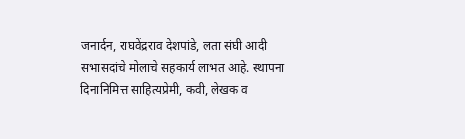जनार्दन, राघवेंद्रराव देशपांडे, लता संघी आदी सभासदांचे मोलाचे सहकार्य लाभत आहे. स्थापना दिनानिमित्त साहित्यप्रेमी, कवी, लेखक व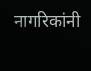नागरिकांनी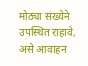मोठ्या संख्येने उपस्थित राहावे, असे आवाहन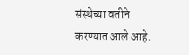संस्थेच्या वतीने करण्यात आले आहे.